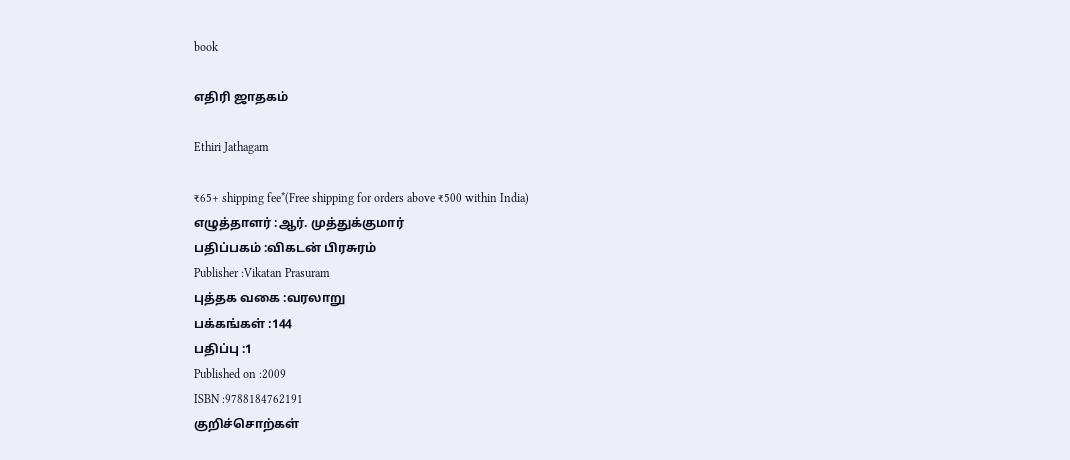book

எதிரி ஜாதகம்

Ethiri Jathagam

₹65+ shipping fee*(Free shipping for orders above ₹500 within India)
எழுத்தாளர் :ஆர். முத்துக்குமார்
பதிப்பகம் :விகடன் பிரசுரம்
Publisher :Vikatan Prasuram
புத்தக வகை :வரலாறு
பக்கங்கள் :144
பதிப்பு :1
Published on :2009
ISBN :9788184762191
குறிச்சொற்கள்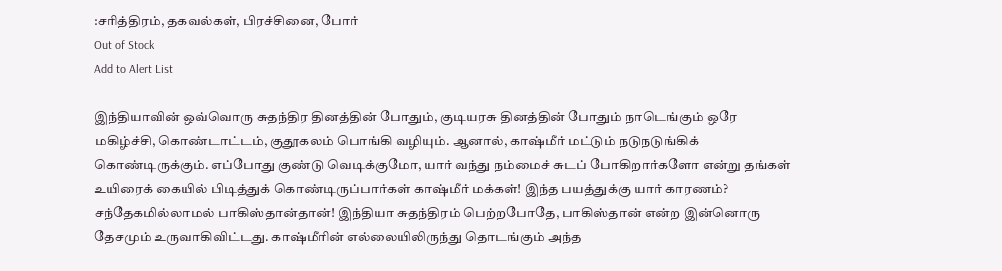:சரித்திரம், தகவல்கள், பிரச்சினை, போர்
Out of Stock
Add to Alert List

இந்தியாவின் ஒவ்வொரு சுதந்திர தினத்தின் போதும், குடியரசு தினத்தின் போதும் நாடெங்கும் ஒரே மகிழ்ச்சி, கொண்டாட்டம், குதூகலம் பொங்கி வழியும். ஆனால், காஷ்மீர் மட்டும் நடுநடுங்கிக் கொண்டிருக்கும். எப்போது குண்டு வெடிக்குமோ, யார் வந்து நம்மைச் சுடப் போகிறார்களோ என்று தங்கள் உயிரைக் கையில் பிடித்துக் கொண்டிருப்பார்கள் காஷ்மீர் மக்கள்! இந்த பயத்துக்கு யார் காரணம்? சந்தேகமில்லாமல் பாகிஸ்தான்தான்! இந்தியா சுதந்திரம் பெற்றபோதே, பாகிஸ்தான் என்ற இன்னொரு தேசமும் உருவாகிவிட்டது. காஷ்மீரின் எல்லையிலிருந்து தொடங்கும் அந்த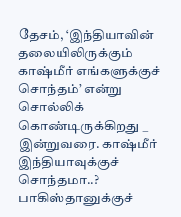தேசம், ‘இந்தியாவின் தலையிலிருக்கும் காஷ்மீர் எங்களுக்குச் சொந்தம்’ என்று சொல்லிக் கொண்டிருக்கிறது _ இன்றுவரை. காஷ்மீர் இந்தியாவுக்குச் சொந்தமா..? பாகிஸ்தானுக்குச்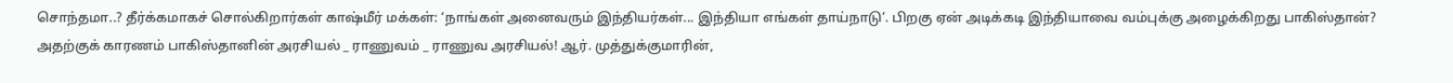சொந்தமா..? தீர்க்கமாகச் சொல்கிறார்கள் காஷ்மீர் மக்கள்: ‘நாங்கள் அனைவரும் இந்தியர்கள்... இந்தியா எங்கள் தாய்நாடு’. பிறகு ஏன் அடிக்கடி இந்தியாவை வம்புக்கு அழைக்கிறது பாகிஸ்தான்? அதற்குக் காரணம் பாகிஸ்தானின் அரசியல் _ ராணுவம் _ ராணுவ அரசியல்! ஆர். முத்துக்குமாரின்,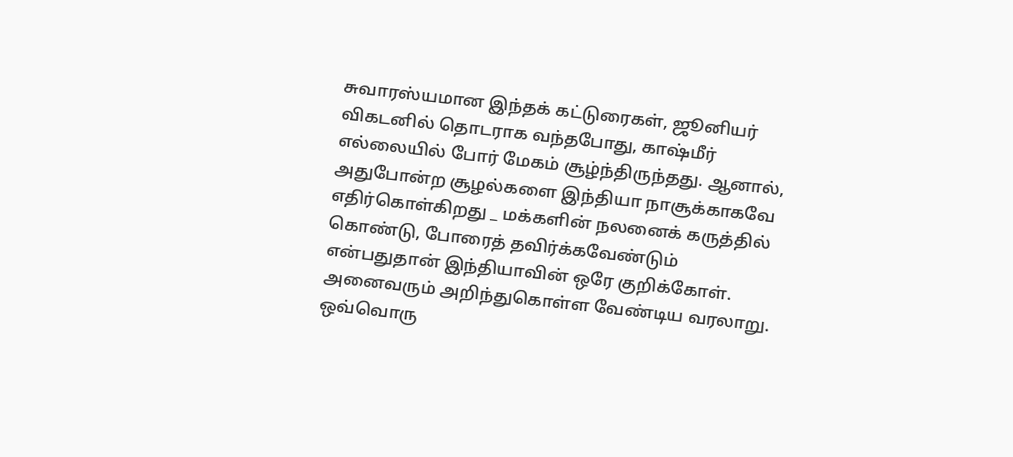சுவாரஸ்யமான இந்தக் கட்டுரைகள், ஜூனியர் விகடனில் தொடராக வந்தபோது, காஷ்மீர் எல்லையில் போர் மேகம் சூழ்ந்திருந்தது. ஆனால், அதுபோன்ற சூழல்களை இந்தியா நாசூக்காகவே எதிர்கொள்கிறது _ மக்களின் நலனைக் கருத்தில் கொண்டு, போரைத் தவிர்க்கவேண்டும் என்பதுதான் இந்தியாவின் ஒரே குறிக்கோள். அனைவரும் அறிந்துகொள்ள வேண்டிய வரலாறு. ஒவ்வொரு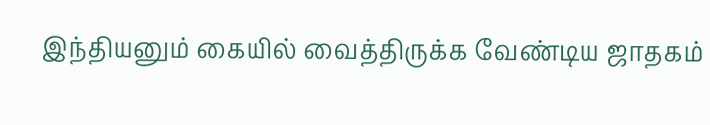இந்தியனும் கையில் வைத்திருக்க வேண்டிய ஜாதகம்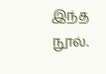இந்த நூல்.